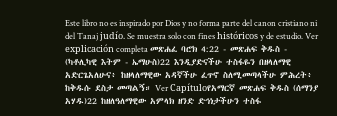Este libro no es inspirado por Dios y no forma parte del canon cristiano ni del Tanaj judío. Se muestra solo con fines históricos y de estudio. Ver explicación completa መጽሐፈ ባሮክ 4:22 - መጽሐፍ ቅዱስ - (ካቶሊካዊ እትም - ኤማሁስ)22 እንዲያድናችሁ ተስፋዬን በዘላለማዊ አድርጌአለሁና፥ ከዘላለማዊው አዳኛችሁ ፈጥኖ ስለሚመጣላችሁ ምሕረት፥ ከቅዱሱ ደስታ መጣልኝ። Ver Capítuloየአማርኛ መጽሐፍ ቅዱስ (ሰማንያ አሃዱ)22 ከዘለዓለማዊው አምላክ ዘንድ ድኅነታችሁን ተስፋ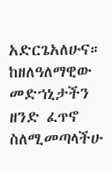አድርጌአለሁና። ከዘለዓለማዊው መድኀኒታችን ዘንድ ፈጥኖ ስለሚመጣላችሁ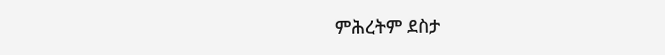ምሕረትም ደስታ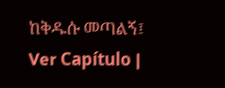ከቅዱሱ መጣልኝ፤ Ver Capítulo |